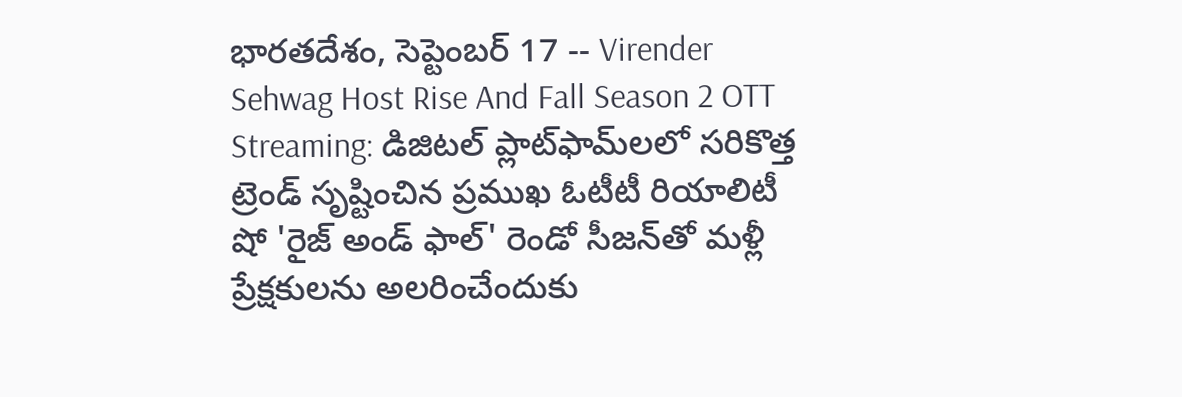భారతదేశం, సెప్టెంబర్ 17 -- Virender Sehwag Host Rise And Fall Season 2 OTT Streaming: డిజిటల్ ప్లాట్‌ఫామ్‌లలో సరికొత్త ట్రెండ్ సృష్టించిన ప్రముఖ ఓటీటీ రియాలిటీ షో 'రైజ్ అండ్ ఫాల్' రెండో సీజన్‌తో మళ్లీ ప్రేక్షకులను అలరించేందుకు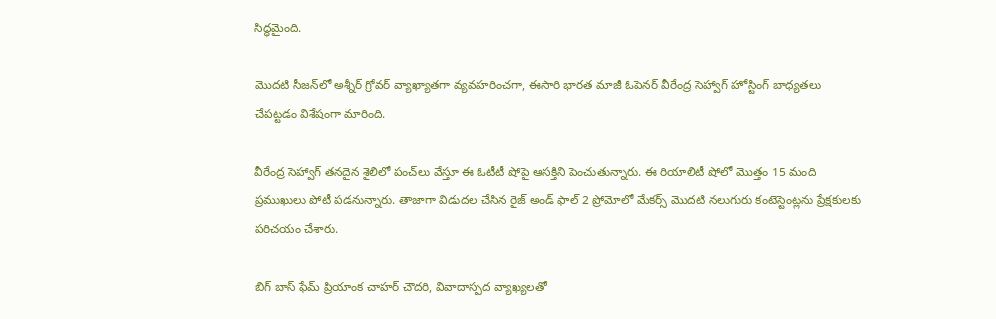సిద్ధమైంది.

మొదటి సీజన్‌లో అశ్నీర్ గ్రోవర్ వ్యాఖ్యాతగా వ్యవహరించగా, ఈసారి భారత మాజీ ఓపెనర్ వీరేంద్ర సెహ్వాగ్ హోస్టింగ్ బాధ్యతలు చేపట్టడం విశేషంగా మారింది.

వీరేంద్ర సెహ్వాగ్ తనదైన శైలిలో పంచ్‌లు వేస్తూ ఈ ఓటీటీ షోపై ఆసక్తిని పెంచుతున్నారు. ఈ రియాలిటీ షోలో మొత్తం 15 మంది ప్రముఖులు పోటీ పడనున్నారు. తాజాగా విడుదల చేసిన రైజ్ అండ్ ఫాల్ 2 ప్రోమోలో మేకర్స్ మొదటి నలుగురు కంటెస్టెంట్లను ప్రేక్షకులకు పరిచయం చేశారు.

బిగ్ బాస్ ఫేమ్ ప్రియాంక చాహర్ చౌదరి, వివాదాస్పద వ్యాఖ్యలతో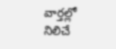వార్తల్లో నిలిచే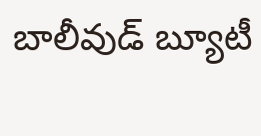బాలీవుడ్ బ్యూటీ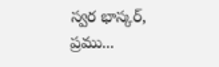స్వర భాస్కర్, ప్రము...